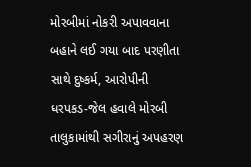મોરબીમાં નોકરી અપાવવાના બહાને લઈ ગયા બાદ પરણીતા સાથે દુષ્કર્મ, આરોપીની ધરપકડ-જેલ હવાલે મોરબી તાલુકામાંથી સગીરાનું અપહરણ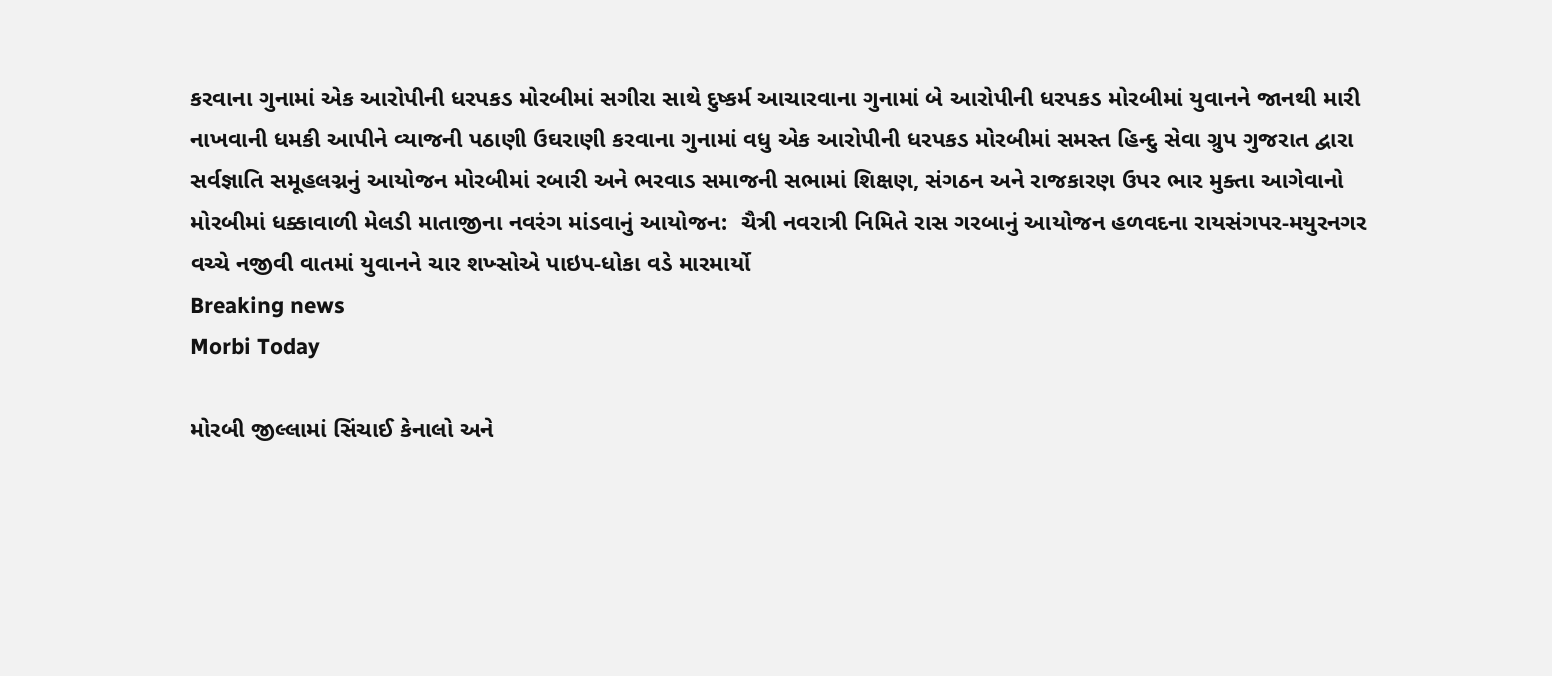કરવાના ગુનામાં એક આરોપીની ધરપકડ મોરબીમાં સગીરા સાથે દુષ્કર્મ આચારવાના ગુનામાં બે આરોપીની ધરપકડ મોરબીમાં યુવાનને જાનથી મારી નાખવાની ધમકી આપીને વ્યાજની પઠાણી ઉઘરાણી કરવાના ગુનામાં વધુ એક આરોપીની ધરપકડ મોરબીમાં સમસ્ત હિન્દુ સેવા ગ્રુપ ગુજરાત દ્વારા સર્વજ્ઞાતિ સમૂહલગ્નનું આયોજન મોરબીમાં રબારી અને ભરવાડ સમાજની સભામાં શિક્ષણ, સંગઠન અને રાજકારણ ઉપર ભાર મુક્તા આગેવાનો મોરબીમાં ધક્કાવાળી મેલડી માતાજીના નવરંગ માંડવાનું આયોજન:  ચૈત્રી નવરાત્રી નિમિતે રાસ ગરબાનું આયોજન હળવદના રાયસંગપર-મયુરનગર વચ્ચે નજીવી વાતમાં યુવાનને ચાર શખ્સોએ પાઇપ-ધોકા વડે મારમાર્યો
Breaking news
Morbi Today

મોરબી જીલ્લામાં સિંચાઈ કેનાલો અને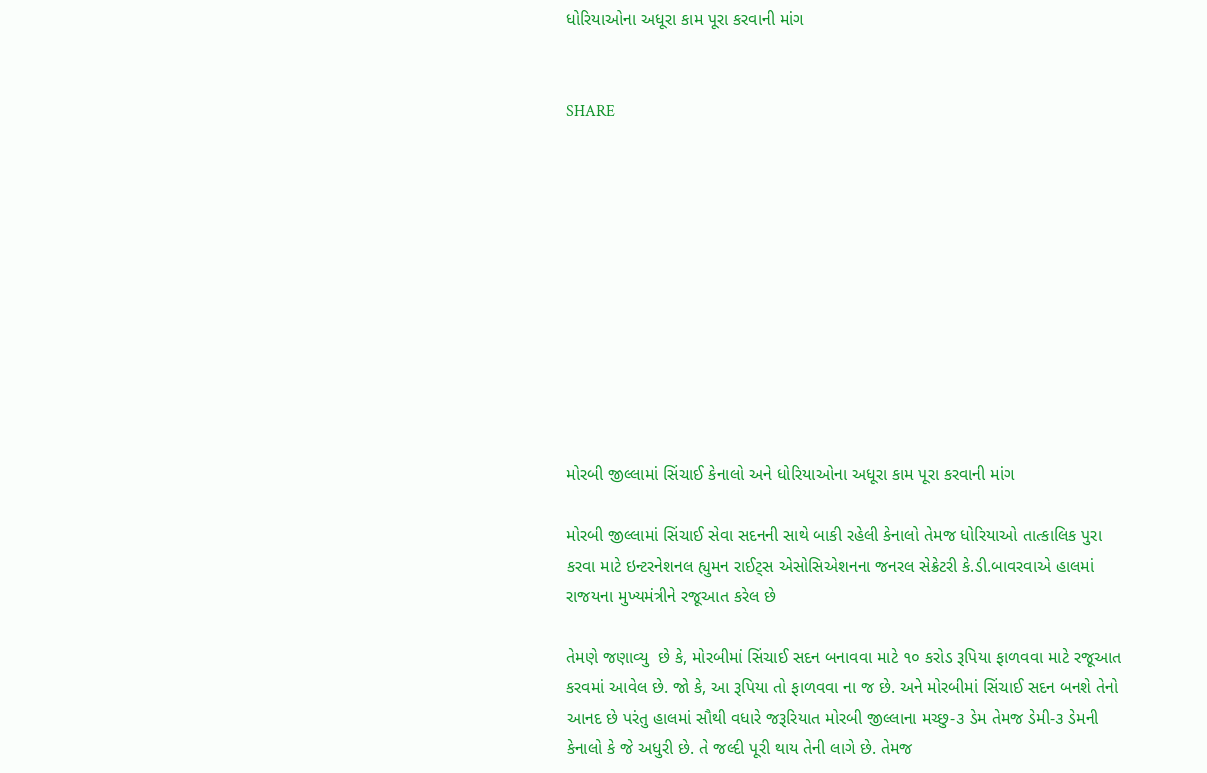ધોરિયાઓના અધૂરા કામ પૂરા કરવાની માંગ


SHARE











મોરબી જીલ્લામાં સિંચાઈ કેનાલો અને ધોરિયાઓના અધૂરા કામ પૂરા કરવાની માંગ

મોરબી જીલ્લામાં સિંચાઈ સેવા સદનની સાથે બાકી રહેલી કેનાલો તેમજ ધોરિયાઓ તાત્કાલિક પુરા કરવા માટે ઇન્ટરનેશનલ હ્યુમન રાઈટ્સ એસોસિએશનના જનરલ સેક્રેટરી કે.ડી.બાવરવાએ હાલમાં રાજયના મુખ્યમંત્રીને રજૂઆત કરેલ છે

તેમણે જણાવ્યુ  છે કે, મોરબીમાં સિંચાઈ સદન બનાવવા માટે ૧૦ કરોડ રૂપિયા ફાળવવા માટે રજૂઆત કરવમાં આવેલ છે. જો કે, આ રૂપિયા તો ફાળવવા ના જ છે. અને મોરબીમાં સિંચાઈ સદન બનશે તેનો આનદ છે પરંતુ હાલમાં સૌથી વધારે જરૂરિયાત મોરબી જીલ્લાના મચ્છુ-૩ ડેમ તેમજ ડેમી-૩ ડેમની કેનાલો કે જે અધુરી છે. તે જલ્દી પૂરી થાય તેની લાગે છે. તેમજ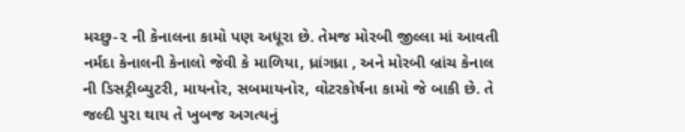મચ્છુ-૨ ની કેનાલના કામો પણ અધૂરા છે. તેમજ મોરબી જીલ્લા માં આવતી નર્મદા કેનાલની કેનાલો જેવી કે માળિયા, ધ્રાંગધ્રા , અને મોરબી બ્રાંચ કેનાલ ની ડિસટ્રીબ્યુટરી, માયનોર, સબમાયનોર, વોટરકોર્ષના કામો જે બાકી છે. તે જલ્દી પુરા થાય તે ખુબજ અગત્યનું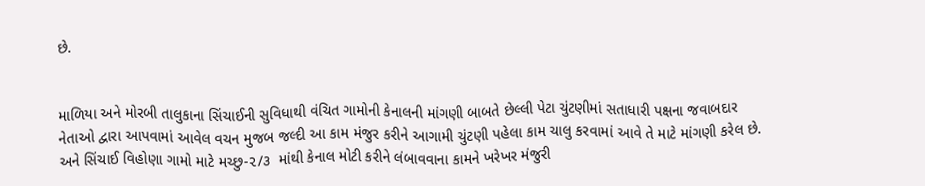છે.


માળિયા અને મોરબી તાલુકાના સિંચાઈની સુવિધાથી વંચિત ગામોની કેનાલની માંગણી બાબતે છેલ્લી પેટા ચુંટણીમાં સતાધારી પક્ષના જવાબદાર નેતાઓ દ્વારા આપવામાં આવેલ વચન મુજબ જલ્દી આ કામ મંજુર કરીને આગામી ચુંટણી પહેલા કામ ચાલુ કરવામાં આવે તે માટે માંગણી કરેલ છે. અને સિંચાઈ વિહોણા ગામો માટે મચ્છુ-૨/૩  માંથી કેનાલ મોટી કરીને લંબાવવાના કામને ખરેખર મંજુરી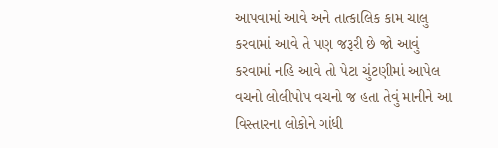આપવામાં આવે અને તાત્કાલિક કામ ચાલુ કરવામાં આવે તે પણ જરૂરી છે જો આવું કરવામાં નહિ આવે તો પેટા ચુંટણીમાં આપેલ વચનો લોલીપોપ વચનો જ હતા તેવું માનીને આ વિસ્તારના લોકોને ગાંધી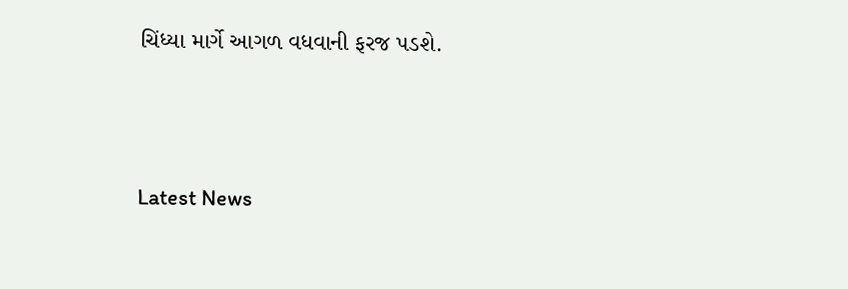ચિંધ્યા માર્ગે આગળ વધવાની ફરજ પડશે.





Latest News